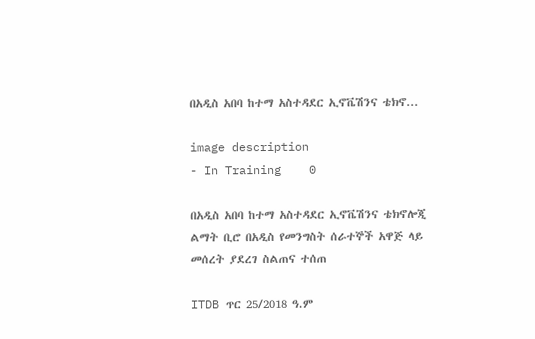በአዲስ አበባ ከተማ አስተዳደር ኢኖቬሽንና ቴክኖ...

image description
- In Training    0

በአዲስ አበባ ከተማ አስተዳደር ኢኖቬሽንና ቴክኖሎጂ ልማት ቢሮ በአዲስ የመንግስት ሰራተኞች አዋጅ ላይ መሰረት ያደረገ ስልጠና ተሰጠ

ITDB ጥር 25/2018 ዓ.ም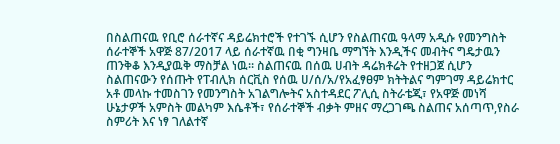በስልጠናዉ የቢሮ ሰራተኛና ዳይሬክተሮች የተገኙ ሲሆን የስልጠናዉ ዓላማ አዲሱ የመንግስት ሰራተኞች አዋጅ 87/2017 ላይ ሰራተኛዉ በቂ ግንዛቤ ማግኘት እንዲችና መብትና ግዴታዉን ጠንቅቆ እንዲያዉቅ ማስቻል ነዉ። ስልጠናዉ በሰዉ ሀብት ዳሬክቶሬት የተዘጋጀ ሲሆን ስልጠናውን የሰጡት የፐብሊክ ሰርቪስ የሰዉ ሀ/ሰ/አ/የአፈፃፀም ክትትልና ግምገማ ዳይሬክተር አቶ መላኩ ተመስገን የመንግስት አገልግሎትና አስተዳደር ፖሊሲ ስትራቴጂ፣ የአዋጅ መነሻ ሁኔታዎች አምስት መልካም እሴቶች፣ የሰራተኞች ብቃት ምዘና ማረጋገጫ ስልጠና አሰጣጥ,የስራ ስምሪት እና ነፃ ገለልተኛ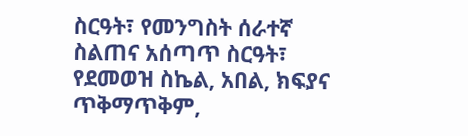ስርዓት፣ የመንግስት ሰራተኛ ስልጠና አሰጣጥ ስርዓት፣ የደመወዝ ስኬል, አበል, ክፍያና ጥቅማጥቅም,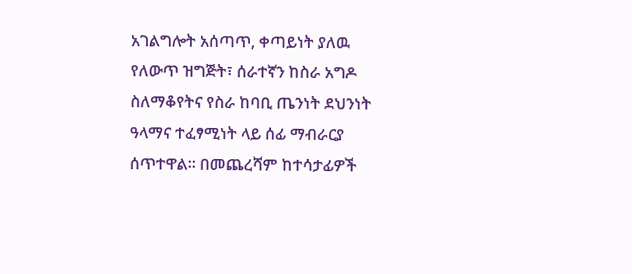አገልግሎት አሰጣጥ, ቀጣይነት ያለዉ የለውጥ ዝግጅት፣ ሰራተኛን ከስራ አግዶ ስለማቆየትና የስራ ከባቢ ጤንነት ደህንነት ዓላማና ተፈፃሚነት ላይ ሰፊ ማብራርያ ሰጥተዋል። በመጨረሻም ከተሳታፊዎች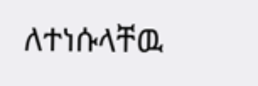ለተነሱላቸዉ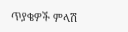ጥያቄዎች ምላሽ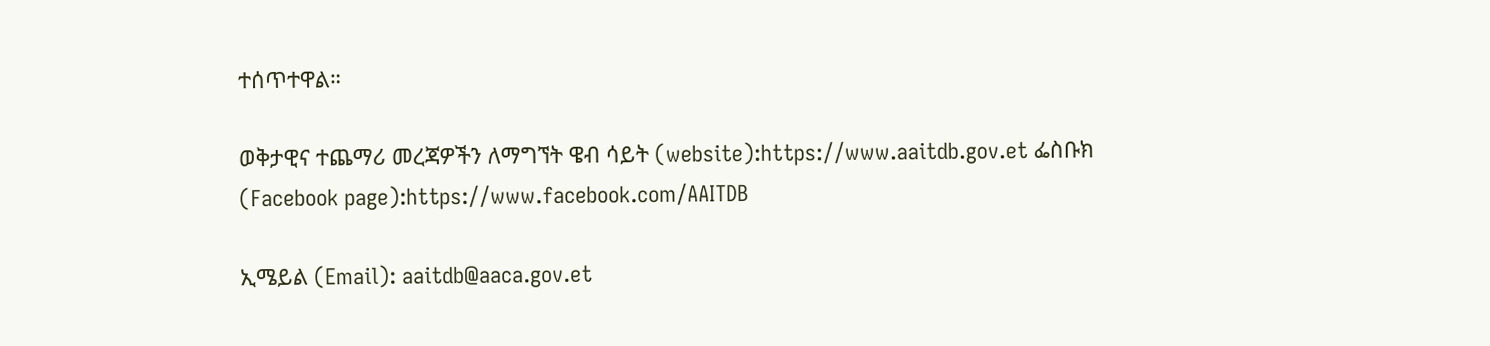ተሰጥተዋል።

ወቅታዊና ተጨማሪ መረጃዎችን ለማግኘት ዌብ ሳይት (website):https://www.aaitdb.gov.et ፌስቡክ (Facebook page):https://www.facebook.com/AAITDB

ኢሜይል (Email): aaitdb@aaca.gov.et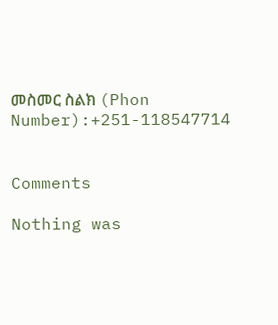መስመር ስልክ (Phon Number):+251-118547714


Comments

Nothing was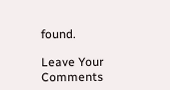found.

Leave Your Comments